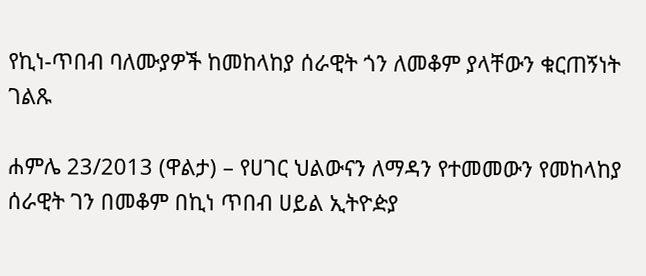የኪነ-ጥበብ ባለሙያዎች ከመከላከያ ሰራዊት ጎን ለመቆም ያላቸውን ቁርጠኝነት ገልጹ

ሐምሌ 23/2013 (ዋልታ) – የሀገር ህልውናን ለማዳን የተመመውን የመከላከያ ሰራዊት ገን በመቆም በኪነ ጥበብ ሀይል ኢትዮዽያ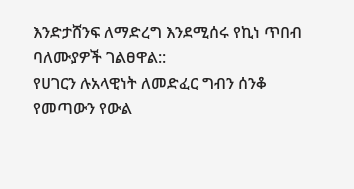እንድታሸንፍ ለማድረግ እንደሚሰሩ የኪነ ጥበብ ባለሙያዎች ገልፀዋል::
የሀገርን ሉአላዊነት ለመድፈር ግብን ሰንቆ የመጣውን የውል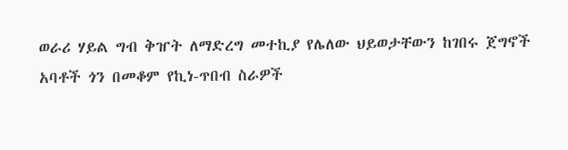ወራሪ ሃይል ግብ ቅዠት ለማድረግ መተኪያ የሌለው ህይወታቸውን ከገበሩ ጀግኖች አባቶች ጎን በመቆም የኪነ-ጥበብ ስራዎች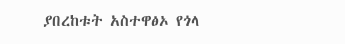ያበረከቱት አስተዋፅኦ የጎላ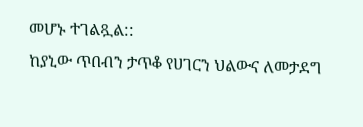መሆኑ ተገልጿል::
ከያኒው ጥበብን ታጥቆ የሀገርን ህልውና ለመታደግ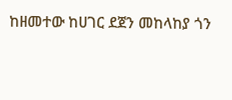ከዘመተው ከሀገር ደጀን መከላከያ ጎን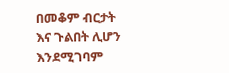በመቆም ብርታት እና ጉልበት ሊሆን እንደሚገባም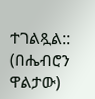ተገልጿል::
(በሔብሮን ዋልታው)